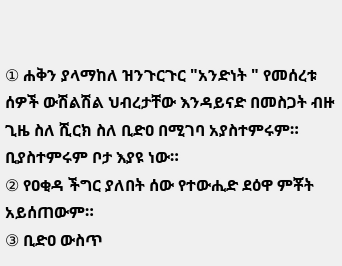① ሐቅን ያላማከለ ዝንጉርጉር "አንድነት " የመሰረቱ ሰዎች ውሽልሽል ህብረታቸው እንዳይናድ በመስጋት ብዙ ጊዜ ስለ ሺርክ ስለ ቢድዐ በሚገባ አያስተምሩም። ቢያስተምሩም ቦታ እያዩ ነው።
② የዐቂዳ ችግር ያለበት ሰው የተውሒድ ደዕዋ ምቾት አይሰጠውም።
③ ቢድዐ ውስጥ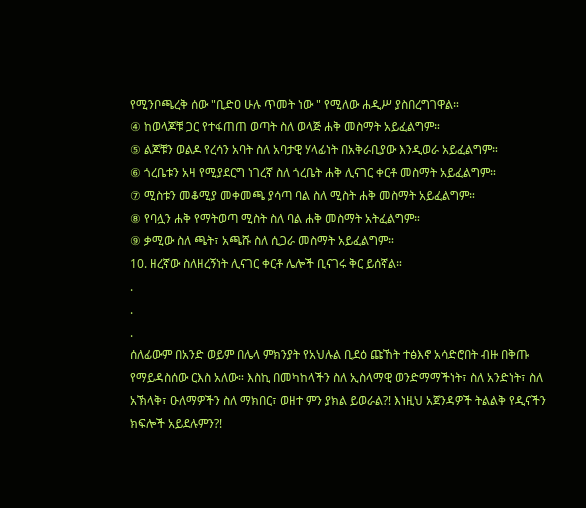የሚንቦጫረቅ ሰው "ቢድዐ ሁሉ ጥመት ነው " የሚለው ሐዲሥ ያስበረግገዋል።
④ ከወላጆቹ ጋር የተፋጠጠ ወጣት ስለ ወላጅ ሐቅ መስማት አይፈልግም።
⑤ ልጆቹን ወልዶ የረሳን አባት ስለ አባታዊ ሃላፊነት በአቅራቢያው እንዲወራ አይፈልግም።
⑥ ጎረቤቱን አዛ የሚያደርግ ነገረኛ ስለ ጎረቤት ሐቅ ሊናገር ቀርቶ መስማት አይፈልግም።
⑦ ሚስቱን መቆሚያ መቀመጫ ያሳጣ ባል ስለ ሚስት ሐቅ መስማት አይፈልግም።
⑧ የባሏን ሐቅ የማትወጣ ሚስት ስለ ባል ሐቅ መስማት አትፈልግም።
⑨ ቃሚው ስለ ጫት፣ አጫሹ ስለ ሲጋራ መስማት አይፈልግም።
10. ዘረኛው ስለዘረኝነት ሊናገር ቀርቶ ሌሎች ቢናገሩ ቅር ይሰኛል።
.
.
.
ሰለፊውም በአንድ ወይም በሌላ ምክንያት የአህሉል ቢደዕ ጩኸት ተፅእኖ አሳድሮበት ብዙ በቅጡ የማይዳስሰው ርእስ አለው። እስኪ በመካከላችን ስለ ኢስላማዊ ወንድማማችነት፣ ስለ አንድነት፣ ስለ አኽላቅ፣ ዑለማዎችን ስለ ማክበር፣ ወዘተ ምን ያክል ይወራል?! እነዚህ አጀንዳዎች ትልልቅ የዲናችን ክፍሎች አይደሉምን?!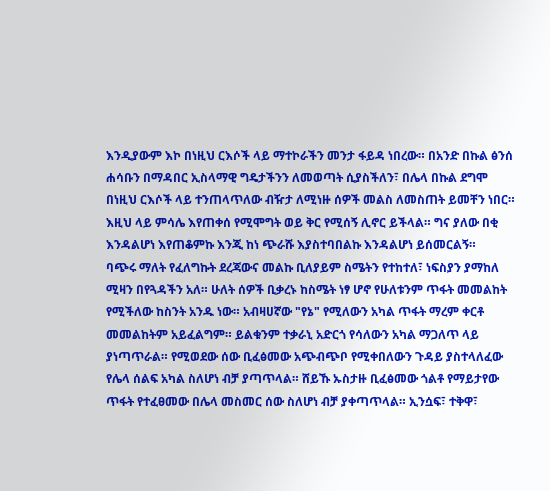እንዲያውም እኮ በነዚህ ርእሶች ላይ ማተኮራችን መንታ ፋይዳ ነበረው። በአንድ በኩል ፅንሰ ሐሳቡን በማዳበር ኢስላማዊ ግዴታችንን ለመወጣት ሲያስችለን፣ በሌላ በኩል ደግሞ በነዚህ ርእሶች ላይ ተንጠላጥለው ብዥታ ለሚነዙ ሰዎች መልስ ለመስጠት ይመቸን ነበር። እዚህ ላይ ምሳሌ እየጠቀሰ የሚሞግት ወይ ቅር የሚሰኝ ሊኖር ይችላል። ግና ያለው በቂ እንዳልሆነ እየጠቆምኩ እንጂ ከነ ጭራሹ እያስተባበልኩ እንዳልሆነ ይሰመርልኝ።
ባጭሩ ማለት የፈለግኩት ደረጃውና መልኩ ቢለያይም ስሜትን የተከተለ፣ ነፍስያን ያማከለ ሚዛን በየጓዳችን አለ። ሁለት ሰዎች ቢቃረኑ ከስሜት ነፃ ሆኖ የሁለቱንም ጥፋት መመልከት የሚችለው ከስንት አንዱ ነው። አብዛሀኛው "የኔ" የሚለውን አካል ጥፋት ማረም ቀርቶ መመልከትም አይፈልግም። ይልቁንም ተቃራኒ አድርጎ የሳለውን አካል ማጋለጥ ላይ ያነጣጥራል። የሚወደው ሰው ቢፈፅመው አጭብጭቦ የሚቀበለውን ጉዳይ ያስተላለፈው የሌላ ሰልፍ አካል ስለሆነ ብቻ ያጣጥላል። ሸይኹ ኡስታዙ ቢፈፅመው ጎልቶ የማይታየው ጥፋት የተፈፀመው በሌላ መስመር ሰው ስለሆነ ብቻ ያቀጣጥላል። ኢንሷፍ፣ ተቅዋ፣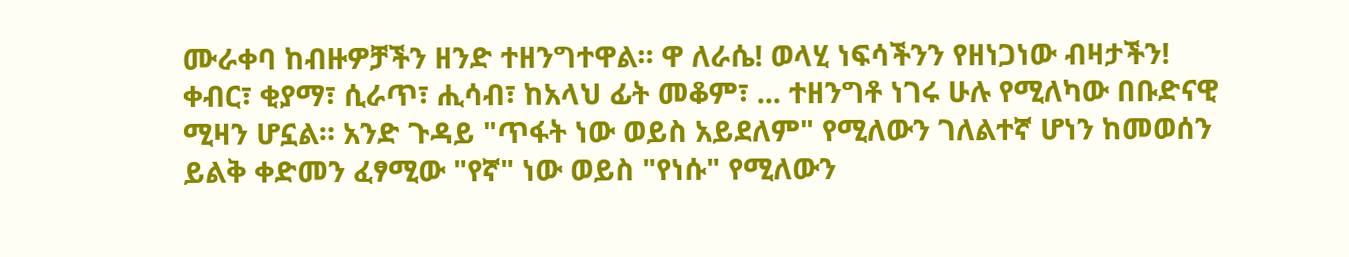ሙራቀባ ከብዙዎቻችን ዘንድ ተዘንግተዋል። ዋ ለራሴ! ወላሂ ነፍሳችንን የዘነጋነው ብዛታችን! ቀብር፣ ቂያማ፣ ሲራጥ፣ ሒሳብ፣ ከአላህ ፊት መቆም፣ ... ተዘንግቶ ነገሩ ሁሉ የሚለካው በቡድናዊ ሚዛን ሆኗል። አንድ ጉዳይ "ጥፋት ነው ወይስ አይደለም" የሚለውን ገለልተኛ ሆነን ከመወሰን ይልቅ ቀድመን ፈፃሚው "የኛ" ነው ወይስ "የነሱ" የሚለውን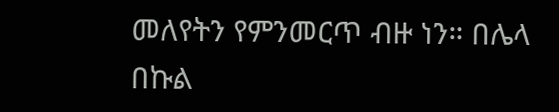መለየትን የምንመርጥ ብዙ ነን። በሌላ በኩል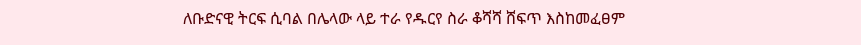ለቡድናዊ ትርፍ ሲባል በሌላው ላይ ተራ የዱርየ ስራ ቆሻሻ ሸፍጥ እስከመፈፀም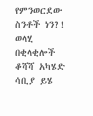የምንወርደው ስንቶች ነን?! ወላሂ በቂላቂሎች ቆሻሻ አካሄድ ሳቢያ ይሄ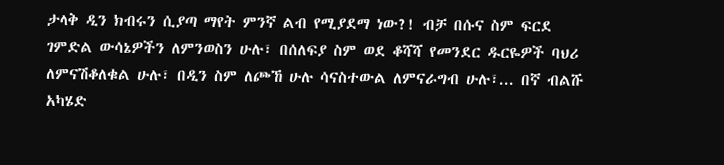ታላቅ ዲን ክብሩን ሲያጣ ማየት ምንኛ ልብ የሚያደማ ነው?! ብቻ በሱና ስም ፍርደ ገምድል ውሳኔዎችን ለምንወስን ሁሉ፣ በሰለፍያ ስም ወደ ቆሻሻ የመንደር ዱርዬዎች ባህሪ ለምናሽቆለቁል ሁሉ፣ በዲን ስም ለጮኸ ሁሉ ሳናስተውል ለምናራግብ ሁሉ፣... በኛ ብልሹ አካሄድ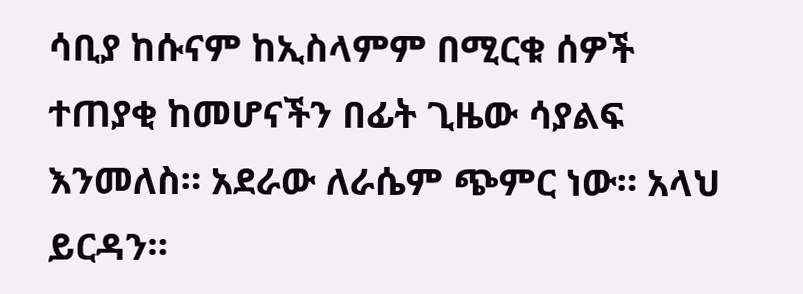ሳቢያ ከሱናም ከኢስላምም በሚርቁ ሰዎች ተጠያቂ ከመሆናችን በፊት ጊዜው ሳያልፍ እንመለስ። አደራው ለራሴም ጭምር ነው። አላህ ይርዳን።